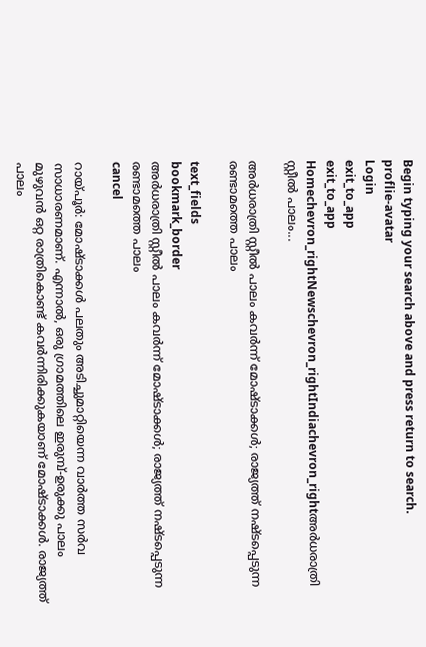Begin typing your search above and press return to search.
proflie-avatar
Login
exit_to_app
exit_to_app
Homechevron_rightNewschevron_rightIndiachevron_rightഅർധരാത്രി സ്റ്റീൽ പാലം...

അർധരാത്രി സ്റ്റീൽ പാലം കവർന്ന് മോഷ്ടാക്കൾ; രാജ്യത്ത് നഷ്ടപ്പെടുന്ന രണ്ടാമത്തെ പാലം

text_fields
bookmark_border
അർധരാത്രി സ്റ്റീൽ പാലം കവർന്ന് മോഷ്ടാക്കൾ; രാജ്യത്ത് നഷ്ടപ്പെടുന്ന രണ്ടാമത്തെ പാലം
cancel

റായ്പൂർ: മോഷ്ടാക്കൾ പലതും അടിച്ചുമാറ്റിയെന്ന വാർത്ത സർവ സാധാരണമാണ്. എന്നാൽ, ഒരു ഗ്രാമത്തിലെ ഇരുമ്പ്-ഉരുക്കു പാലം മുഴുവൻ ഒറ്റ രാത്രികൊണ്ട് കവർന്നിരിക്കുകയാണ് മോഷ്ടാക്കൾ. രാജ്യത്ത് പാലം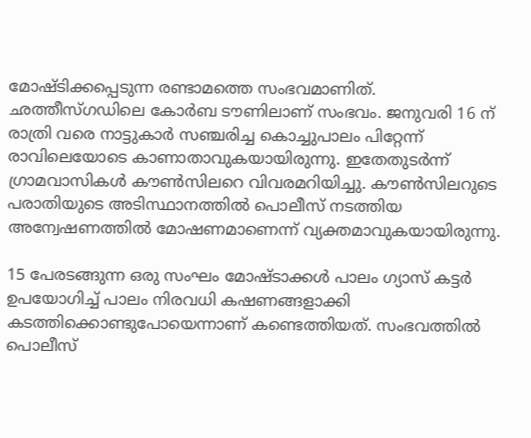മോഷ്ടിക്കപ്പെടുന്ന രണ്ടാമത്തെ സംഭവമാണിത്. ഛത്തീസ്ഗഡിലെ കോർബ ടൗണിലാണ് സംഭവം. ജനുവരി 16 ന് രാത്രി വരെ നാട്ടുകാർ സഞ്ചരിച്ച കൊച്ചുപാലം പിറ്റേന്ന് രാവിലെയോടെ കാണാതാവുകയായിരുന്നു. ഇതേതുടർന്ന് ഗ്രാമവാസികൾ കൗൺസിലറെ വിവരമറിയിച്ചു. കൗൺസിലറുടെ പരാതിയുടെ അടിസ്ഥാനത്തിൽ പൊലീസ് നടത്തിയ അന്വേഷണത്തിൽ മോഷണമാണെന്ന് വ്യക്തമാവുകയായിരുന്നു.

15 പേരടങ്ങുന്ന ഒരു സംഘം മോഷ്ടാക്കൾ പാലം ഗ്യാസ് കട്ടർ ഉപയോഗിച്ച് പാലം നിരവധി കഷണങ്ങളാക്കി കടത്തിക്കൊണ്ടുപോയെന്നാണ് കണ്ടെത്തിയത്. സംഭവത്തിൽ പൊലീസ്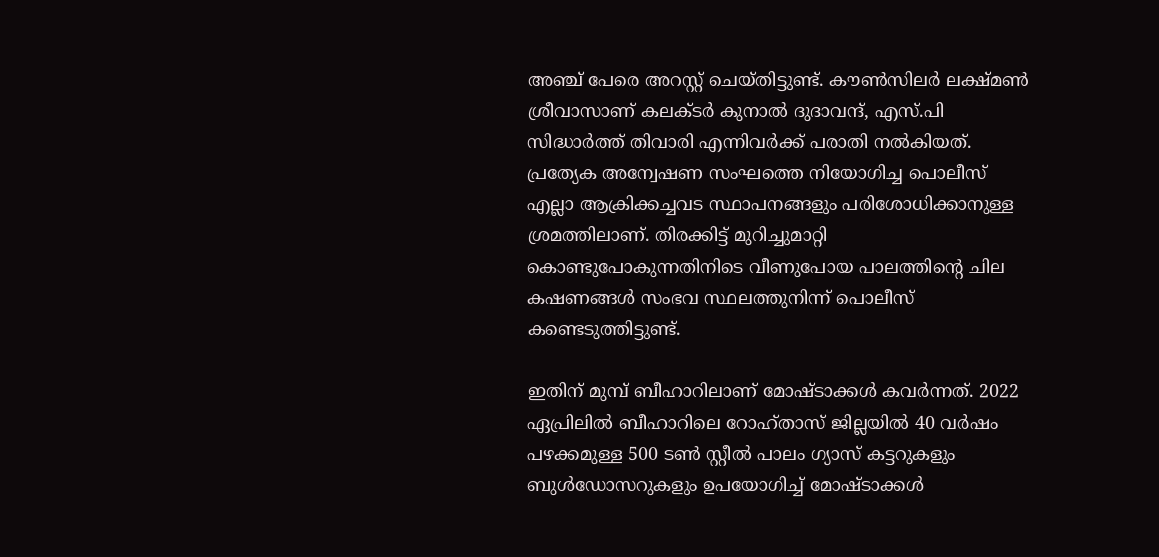അഞ്ച് പേരെ അറസ്റ്റ് ചെയ്തിട്ടുണ്ട്. കൗൺസിലർ ലക്ഷ്മൺ ശ്രീവാസാണ് കലക്ടർ കുനാൽ ദുദാവന്ദ്, എസ്.പി സിദ്ധാർത്ത് തിവാരി എന്നിവർക്ക് പരാതി നൽകിയത്. പ്രത്യേക അന്വേഷണ സംഘത്തെ നിയോഗിച്ച പൊലീസ് എല്ലാ ആക്രിക്കച്ചവട സ്ഥാപനങ്ങളും പരിശോധിക്കാനുള്ള ശ്രമത്തിലാണ്. തിരക്കിട്ട് മുറിച്ചുമാറ്റി കൊണ്ടുപോകുന്നതിനിടെ വീണുപോയ പാലത്തിന്റെ ചില കഷണങ്ങൾ സംഭവ സ്ഥലത്തുനിന്ന് പൊലീസ് കണ്ടെടുത്തിട്ടുണ്ട്.

ഇതിന് മുമ്പ് ബീഹാറിലാണ് മോഷ്ടാക്കൾ കവർന്നത്. 2022 ഏപ്രിലിൽ ബീഹാറിലെ റോഹ്താസ് ജില്ലയിൽ 40 വർഷം പഴക്കമുള്ള 500 ടൺ സ്റ്റീൽ പാലം ഗ്യാസ് കട്ടറുകളും ബുൾഡോസറുകളും ഉപയോഗിച്ച് മോഷ്ടാക്കൾ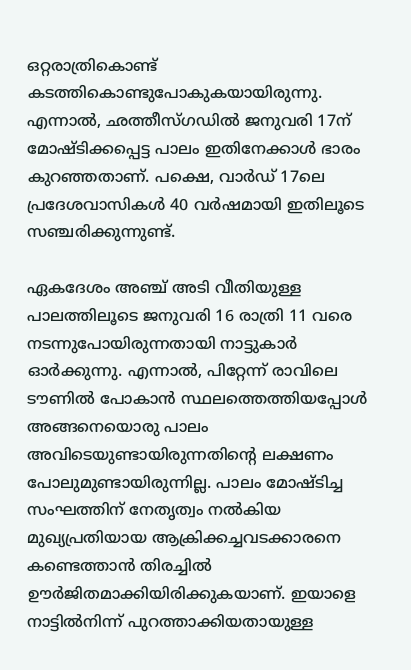ഒറ്റരാത്രികൊണ്ട് കടത്തികൊണ്ടുപോകുകയായിരുന്നു. എന്നാൽ, ഛത്തീസ്ഗഡിൽ ജനുവരി 17ന് മോഷ്ടിക്കപ്പെട്ട പാലം ഇതിനേക്കാൾ ഭാരം കുറഞ്ഞതാണ്. പക്ഷെ, വാർഡ് 17ലെ പ്രദേശവാസികൾ 40 വർഷമായി ഇതിലൂടെ സഞ്ചരിക്കുന്നുണ്ട്.

ഏകദേശം അഞ്ച് അടി വീതിയുള്ള പാലത്തിലൂടെ ജനുവരി 16 രാത്രി 11 വരെ നടന്നുപോയിരുന്നതായി നാട്ടുകാർ ഓർക്കുന്നു. എന്നാൽ, പിറ്റേന്ന് രാവിലെ ടൗണിൽ പോകാൻ സ്ഥലത്തെത്തിയപ്പോൾ അങ്ങനെയൊരു പാലം അവിടെയുണ്ടായിരുന്നതിന്റെ ലക്ഷണം പോലുമുണ്ടായിരുന്നില്ല. പാലം മോഷ്ടിച്ച സംഘത്തിന് നേതൃത്വം നൽകിയ മുഖ്യപ്രതിയായ ആക്രിക്കച്ചവടക്കാരനെ കണ്ടെത്താൻ തിരച്ചിൽ ഊർജിതമാക്കിയിരിക്കുകയാണ്. ഇയാളെ നാട്ടിൽനിന്ന് പുറത്താക്കിയതായുള്ള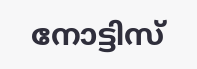നോട്ടിസ്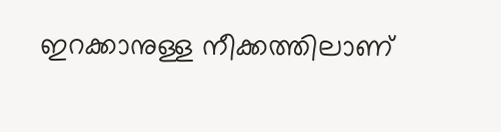ഇറക്കാനുള്ള നീക്കത്തിലാണ്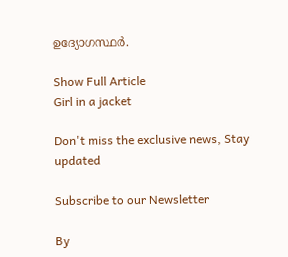ഉദ്യോഗസ്ഥർ.

Show Full Article
Girl in a jacket

Don't miss the exclusive news, Stay updated

Subscribe to our Newsletter

By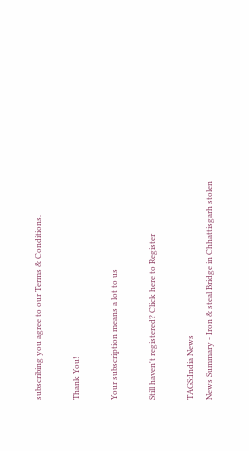subscribing you agree to our Terms & Conditions.

Thank You!

Your subscription means a lot to us

Still haven't registered? Click here to Register

TAGS:India News
News Summary - Iron & steal Bridge in Chhattisgarh stolen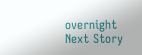overnight
Next Story